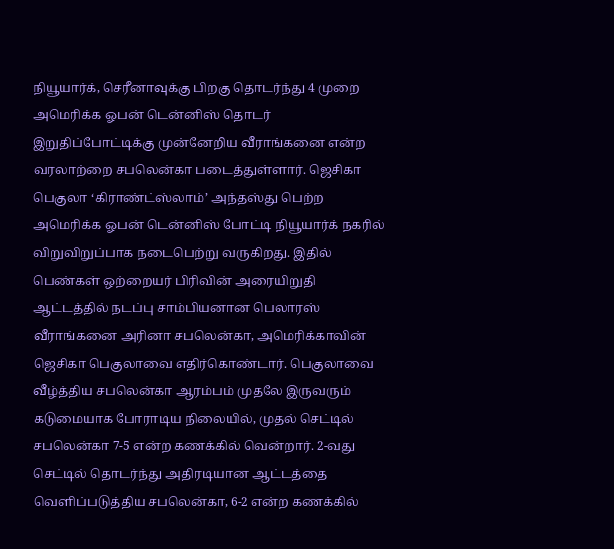நியூயார்க், செரீனாவுக்கு பிறகு தொடர்ந்து 4 முறை அமெரிக்க ஓபன் டென்னிஸ் தொடர் இறுதிப்போட்டிக்கு முன்னேறிய வீராங்கனை என்ற வரலாற்றை சபலென்கா படைத்துள்ளார். ஜெசிகா பெகுலா ‘கிராண்ட்ஸ்லாம்’ அந்தஸ்து பெற்ற அமெரிக்க ஓபன் டென்னிஸ் போட்டி நியூயார்க் நகரில் விறுவிறுப்பாக நடைபெற்று வருகிறது. இதில் பெண்கள் ஒற்றையர் பிரிவின் அரையிறுதி ஆட்டத்தில் நடப்பு சாம்பியனான பெலாரஸ் வீராங்கனை அரினா சபலென்கா, அமெரிக்காவின் ஜெசிகா பெகுலாவை எதிர்கொண்டார். பெகுலாவை வீழ்த்திய சபலென்கா ஆரம்பம் முதலே இருவரும் கடுமையாக போராடிய நிலையில், முதல் செட்டில் சபலென்கா 7-5 என்ற கணக்கில் வென்றார். 2-வது செட்டில் தொடர்ந்து அதிரடியான ஆட்டத்தை வெளிப்படுத்திய சபலென்கா, 6-2 என்ற கணக்கில்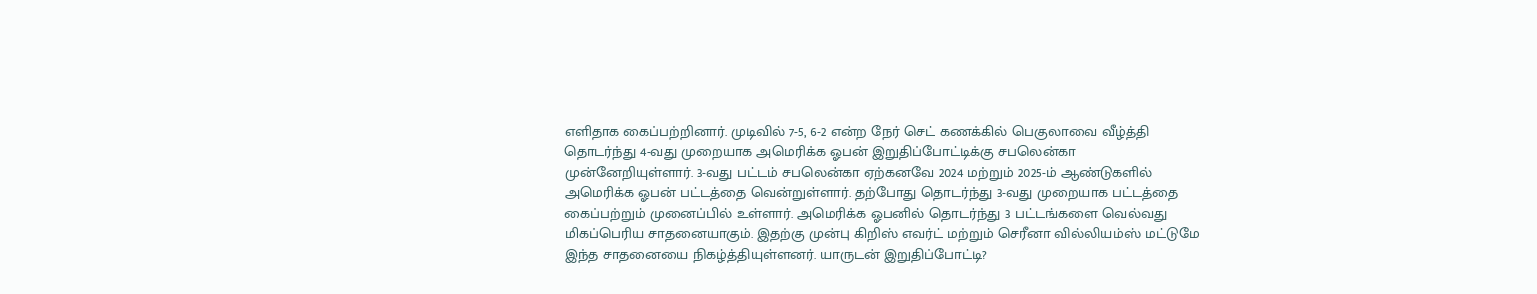எளிதாக கைப்பற்றினார். முடிவில் 7-5, 6-2 என்ற நேர் செட் கணக்கில் பெகுலாவை வீழ்த்தி தொடர்ந்து 4-வது முறையாக அமெரிக்க ஓபன் இறுதிப்போட்டிக்கு சபலென்கா முன்னேறியுள்ளார். 3-வது பட்டம் சபலென்கா ஏற்கனவே 2024 மற்றும் 2025-ம் ஆண்டுகளில் அமெரிக்க ஓபன் பட்டத்தை வென்றுள்ளார். தற்போது தொடர்ந்து 3-வது முறையாக பட்டத்தை கைப்பற்றும் முனைப்பில் உள்ளார். அமெரிக்க ஓபனில் தொடர்ந்து 3 பட்டங்களை வெல்வது மிகப்பெரிய சாதனையாகும். இதற்கு முன்பு கிறிஸ் எவர்ட் மற்றும் செரீனா வில்லியம்ஸ் மட்டுமே இந்த சாதனையை நிகழ்த்தியுள்ளனர். யாருடன் இறுதிப்போட்டி?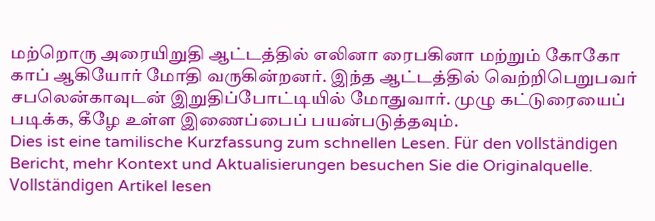மற்றொரு அரையிறுதி ஆட்டத்தில் எலினா ரைபகினா மற்றும் கோகோ காப் ஆகியோர் மோதி வருகின்றனர். இந்த ஆட்டத்தில் வெற்றிபெறுபவர் சபலென்காவுடன் இறுதிப்போட்டியில் மோதுவார். முழு கட்டுரையைப் படிக்க, கீழே உள்ள இணைப்பைப் பயன்படுத்தவும்.
Dies ist eine tamilische Kurzfassung zum schnellen Lesen. Für den vollständigen Bericht, mehr Kontext und Aktualisierungen besuchen Sie die Originalquelle.
Vollständigen Artikel lesen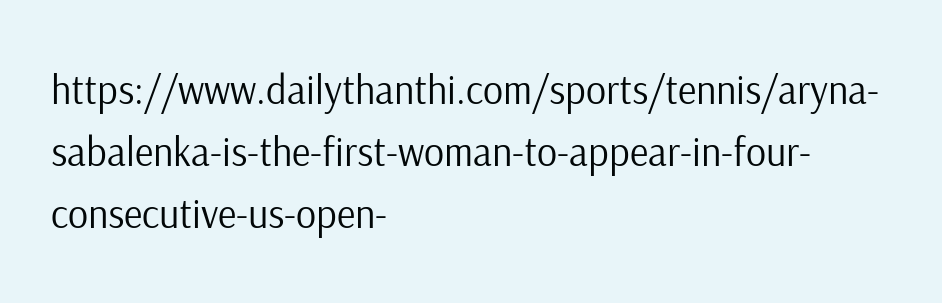https://www.dailythanthi.com/sports/tennis/aryna-sabalenka-is-the-first-woman-to-appear-in-four-consecutive-us-open-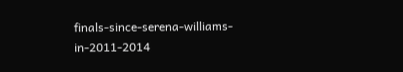finals-since-serena-williams-in-2011-2014